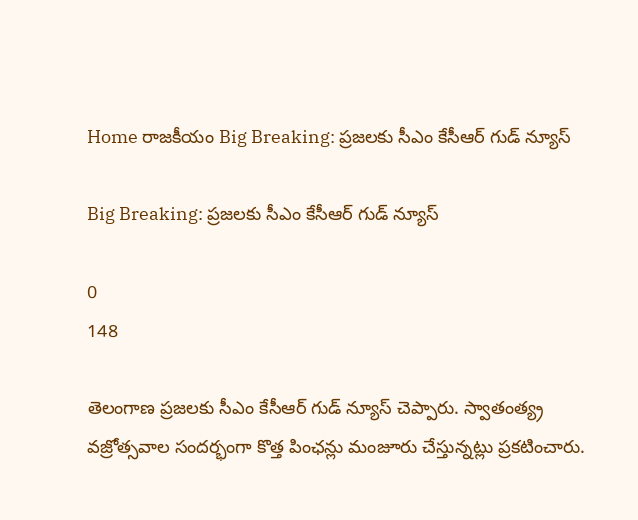Home రాజకీయం Big Breaking: ప్రజలకు సీఎం కేసీఆర్ గుడ్ న్యూస్

Big Breaking: ప్రజలకు సీఎం కేసీఆర్ గుడ్ న్యూస్

0
148

తెలంగాణ ప్రజలకు సీఎం కేసీఆర్ గుడ్ న్యూస్ చెప్పారు. స్వాతంత్య్ర వజ్రోత్సవాల సందర్భంగా కొత్త పింఛన్లు మంజూరు చేస్తున్నట్లు ప్రకటించారు.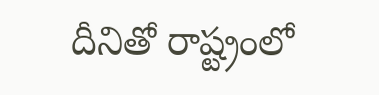దీనితో రాష్ట్రంలో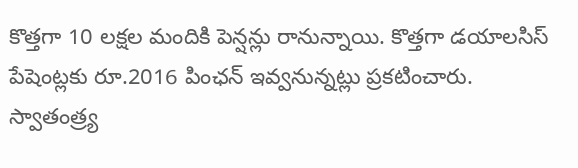కొత్తగా 10 లక్షల మందికి పెన్షన్లు రానున్నాయి. కొత్తగా డయాలసిస్‌ పేషెంట్లకు రూ.2016 పింఛన్‌ ఇవ్వనున్నట్లు ప్రకటించారు. స్వాతంత్ర్య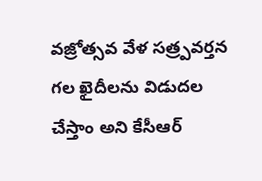వజ్రోత్సవ వేళ సత్ర్పవర్తన గల ఖైదీలను విడుదల చేస్తాం అని కేసీఆర్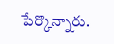పేర్కొన్నారు.